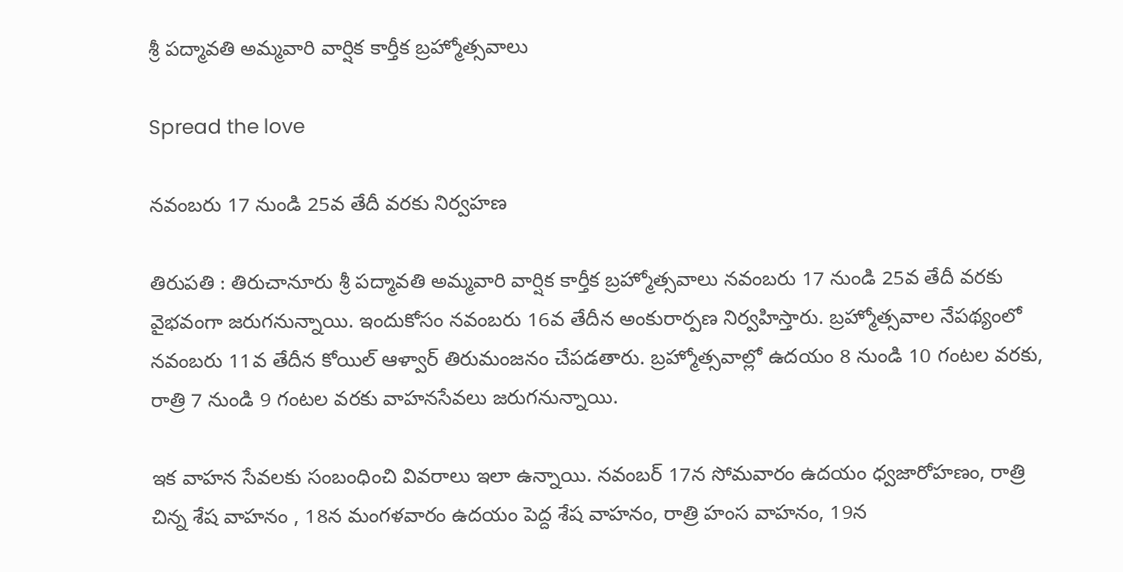శ్రీ పద్మావతి అమ్మవారి వార్షిక కార్తీక బ్రహ్మోత్సవాలు

Spread the love

నవంబరు 17 నుండి 25వ తేదీ వరకు నిర్వ‌హ‌ణ

తిరుపతి : తిరుచానూరు శ్రీ పద్మావతి అమ్మవారి వార్షిక కార్తీక బ్రహ్మోత్సవాలు నవంబరు 17 నుండి 25వ తేదీ వరకు వైభవంగా జరుగనున్నాయి. ఇందుకోసం నవంబరు 16వ తేదీన అంకురార్పణ నిర్వహిస్తారు. బ్రహ్మోత్సవాల నేపథ్యంలో నవంబరు 11వ తేదీన కోయిల్‌ ఆళ్వార్‌ తిరుమంజనం చేపడతారు. బ్రహ్మోత్సవాల్లో ఉదయం 8 నుండి 10 గంటల వరకు, రాత్రి 7 నుండి 9 గంటల వరకు వాహనసేవలు జరుగనున్నాయి.

ఇక వాహ‌న సేవ‌ల‌కు సంబంధించి వివ‌రాలు ఇలా ఉన్నాయి. న‌వంబ‌ర్ 17న సోమ‌వారం ఉద‌యం ధ్వ‌జారోహ‌ణం, రాత్రి చిన్న శేష వాహ‌నం , 18న మంగ‌ళ‌వారం ఉద‌యం పెద్ద శేష వాహ‌నం, రాత్రి హంస వాహ‌నం, 19న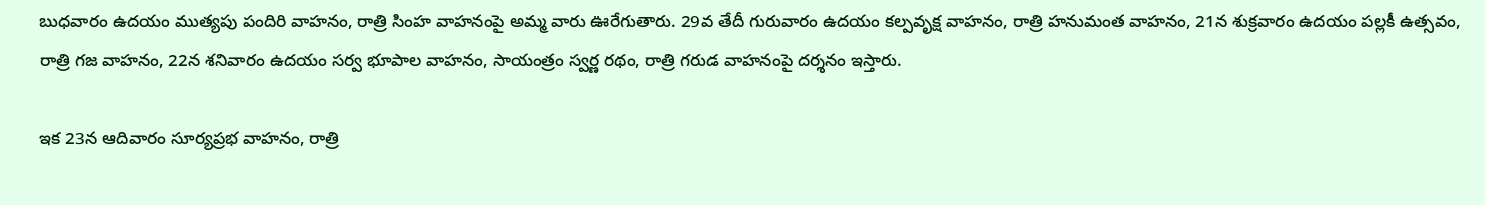బుధ‌వారం ఉద‌యం ముత్య‌పు పందిరి వాహ‌నం, రాత్రి సింహ వాహ‌నంపై అమ్మ వారు ఊరేగుతారు. 29వ తేదీ గురువారం ఉద‌యం క‌ల్ప‌వృక్ష వాహ‌నం, రాత్రి హ‌నుమంత వాహ‌నం, 21న శుక్ర‌వారం ఉద‌యం ప‌ల్ల‌కీ ఉత్స‌వం, రాత్రి గ‌జ వాహ‌నం, 22న శ‌నివారం ఉద‌యం స‌ర్వ భూపాల వాహ‌నం, సాయంత్రం స్వ‌ర్ణ ర‌థం, రాత్రి గ‌రుడ వాహ‌నంపై ద‌ర్శ‌నం ఇస్తారు.

ఇక 23న ఆదివారం సూర్య‌ప్ర‌భ వాహ‌నం, రాత్రి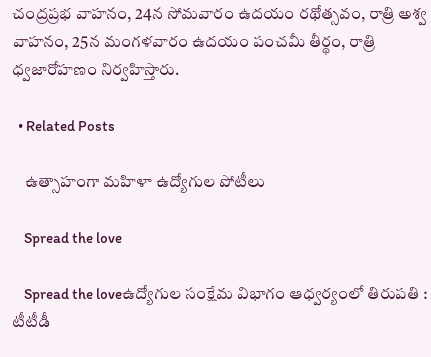చంద్ర‌ప్ర‌భ వాహ‌నం, 24న సోమ‌వారం ఉద‌యం ర‌థోత్స‌వం, రాత్రి అశ్వ వాహ‌నం, 25న మంగ‌ళ‌వారం ఉద‌యం పంచ‌మీ తీర్థం, రాత్రి ధ్వ‌జారోహ‌ణం నిర్వ‌హిస్తారు.

  • Related Posts

    ఉత్సాహంగా మహిళా ఉద్యోగుల పోటీలు

    Spread the love

    Spread the loveఉద్యోగుల సంక్షేమ విభాగం ఆధ్వ‌ర్యంలో తిరుపతి : టీటీడీ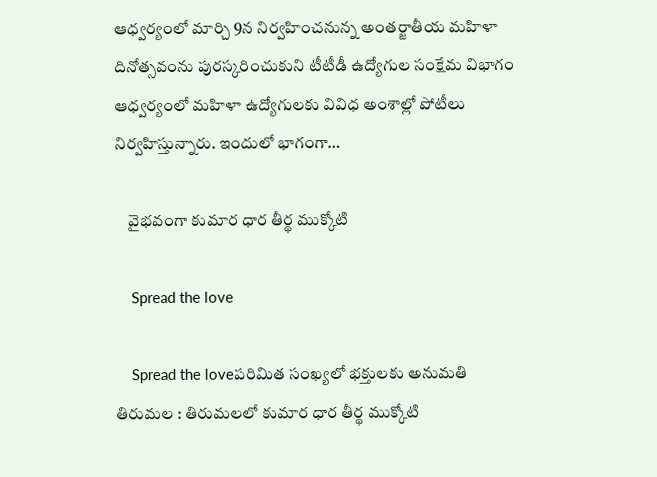ఆధ్వ‌ర్యంలో మార్చి 9న నిర్వ‌హించ‌నున్న అంతర్జాతీయ మహిళా దినోత్సవంను పురస్కరించుకుని టీటీడీ ఉద్యోగుల సంక్షేమ విభాగం ఆధ్వర్యంలో మహిళా ఉద్యోగులకు వివిధ అంశాల్లో పోటీలు నిర్వహిస్తున్నారు. ఇందులో భాగంగా…

    వైభవంగా కుమార ధార తీర్థ ముక్కోటి

    Spread the love

    Spread the loveప‌రిమిత సంఖ్య‌లో భ‌క్తుల‌కు అనుమ‌తి తిరుమల : తిరుమలలో కుమార ధార తీర్థ ముక్కోటి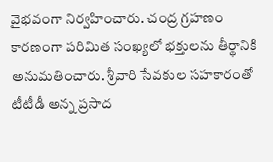వైభవంగా నిర్వహించారు. చంద్ర గ్రహణం కారణంగా పరిమిత సంఖ్యలో భక్తులను తీర్థానికి అనుమతించారు. శ్రీవారి సేవకుల సహకారంతో టీటీడీ అన్న ప్రసాద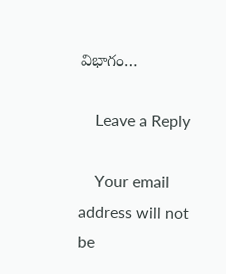విభాగం…

    Leave a Reply

    Your email address will not be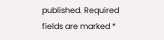published. Required fields are marked *